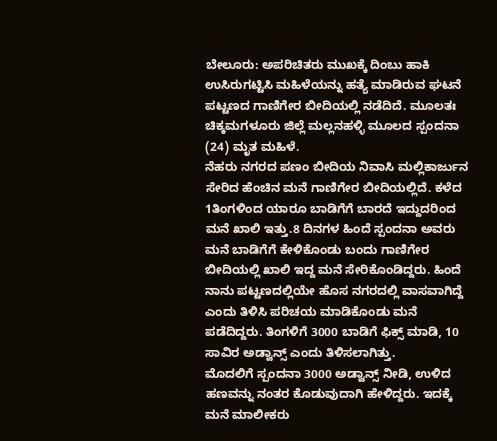ಬೇಲೂರು: ಅಪರಿಚಿತರು ಮುಖಕ್ಕೆ ದಿಂಬು ಹಾಕಿ ಉಸಿರುಗಟ್ಟಿಸಿ ಮಹಿಳೆಯನ್ನು ಹತ್ಯೆ ಮಾಡಿರುವ ಘಟನೆ ಪಟ್ಟಣದ ಗಾಣಿಗೇರ ಬೀದಿಯಲ್ಲಿ ನಡೆದಿದೆ. ಮೂಲತಃ ಚಿಕ್ಕಮಗಳೂರು ಜಿಲ್ಲೆ ಮಲ್ಲನಹಳ್ಳಿ ಮೂಲದ ಸ್ಪಂದನಾ (24) ಮೃತ ಮಹಿಳೆ.
ನೆಹರು ನಗರದ ಪಣಂ ಬೀದಿಯ ನಿವಾಸಿ ಮಲ್ಲಿಕಾರ್ಜುನ ಸೇರಿದ ಹೆಂಚಿನ ಮನೆ ಗಾಣಿಗೇರ ಬೀದಿಯಲ್ಲಿದೆ. ಕಳೆದ 1ತಿಂಗಳಿಂದ ಯಾರೂ ಬಾಡಿಗೆಗೆ ಬಾರದೆ ಇದ್ದುದರಿಂದ ಮನೆ ಖಾಲಿ ಇತ್ತು.8 ದಿನಗಳ ಹಿಂದೆ ಸ್ಪಂದನಾ ಅವರು ಮನೆ ಬಾಡಿಗೆಗೆ ಕೇಳಿಕೊಂಡು ಬಂದು ಗಾಣಿಗೇರ ಬೀದಿಯಲ್ಲಿ ಖಾಲಿ ಇದ್ದ ಮನೆ ಸೇರಿಕೊಂಡಿದ್ದರು. ಹಿಂದೆ ನಾನು ಪಟ್ಟಣದಲ್ಲಿಯೇ ಹೊಸ ನಗರದಲ್ಲಿ ವಾಸವಾಗಿದ್ದೆ ಎಂದು ತಿಳಿಸಿ ಪರಿಚಯ ಮಾಡಿಕೊಂಡು ಮನೆ ಪಡೆದಿದ್ದರು. ತಿಂಗಳಿಗೆ 3000 ಬಾಡಿಗೆ ಫಿಕ್ಸ್ ಮಾಡಿ, 10 ಸಾವಿರ ಅಡ್ವಾನ್ಸ್ ಎಂದು ತಿಳಿಸಲಾಗಿತ್ತು.
ಮೊದಲಿಗೆ ಸ್ಪಂದನಾ 3000 ಅಡ್ವಾನ್ಸ್ ನೀಡಿ, ಉಳಿದ ಹಣವನ್ನು ನಂತರ ಕೊಡುವುದಾಗಿ ಹೇಳಿದ್ದರು. ಇದಕ್ಕೆ ಮನೆ ಮಾಲೀಕರು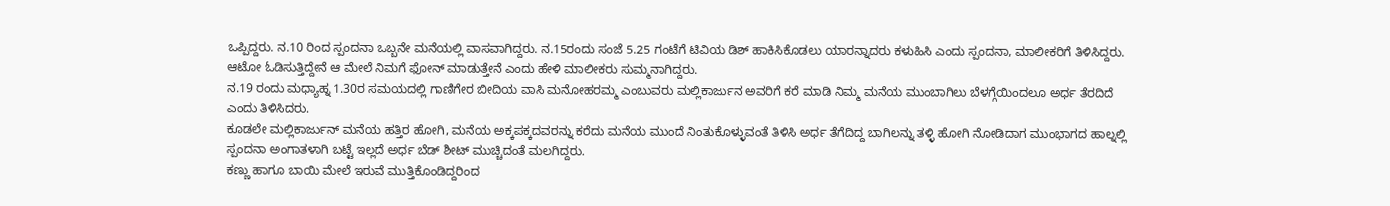ಒಪ್ಪಿದ್ದರು. ನ.10 ರಿಂದ ಸ್ಪಂದನಾ ಒಬ್ಬನೇ ಮನೆಯಲ್ಲಿ ವಾಸವಾಗಿದ್ದರು. ನ.15ರಂದು ಸಂಜೆ 5.25 ಗಂಟೆಗೆ ಟಿವಿಯ ಡಿಶ್ ಹಾಕಿಸಿಕೊಡಲು ಯಾರನ್ನಾದರು ಕಳುಹಿಸಿ ಎಂದು ಸ್ಪಂದನಾ, ಮಾಲೀಕರಿಗೆ ತಿಳಿಸಿದ್ದರು. ಆಟೋ ಓಡಿಸುತ್ತಿದ್ದೇನೆ ಆ ಮೇಲೆ ನಿಮಗೆ ಫೋನ್ ಮಾಡುತ್ತೇನೆ ಎಂದು ಹೇಳಿ ಮಾಲೀಕರು ಸುಮ್ಮನಾಗಿದ್ದರು.
ನ.19 ರಂದು ಮಧ್ಯಾಹ್ನ 1.30ರ ಸಮಯದಲ್ಲಿ ಗಾಣಿಗೇರ ಬೀದಿಯ ವಾಸಿ ಮನೋಹರಮ್ಮ ಎಂಬುವರು ಮಲ್ಲಿಕಾರ್ಜುನ ಅವರಿಗೆ ಕರೆ ಮಾಡಿ ನಿಮ್ಮ ಮನೆಯ ಮುಂಬಾಗಿಲು ಬೆಳಗ್ಗೆಯಿಂದಲೂ ಅರ್ಧ ತೆರದಿದೆ ಎಂದು ತಿಳಿಸಿದರು.
ಕೂಡಲೇ ಮಲ್ಲಿಕಾರ್ಜುನ್ ಮನೆಯ ಹತ್ತಿರ ಹೋಗಿ, ಮನೆಯ ಅಕ್ಕಪಕ್ಕದವರನ್ನು ಕರೆದು ಮನೆಯ ಮುಂದೆ ನಿಂತುಕೊಳ್ಳುವಂತೆ ತಿಳಿಸಿ ಅರ್ಧ ತೆಗೆದಿದ್ದ ಬಾಗಿಲನ್ನು ತಳ್ಳಿ ಹೋಗಿ ನೋಡಿದಾಗ ಮುಂಭಾಗದ ಹಾಲ್ನಲ್ಲಿ ಸ್ಪಂದನಾ ಅಂಗಾತಳಾಗಿ ಬಟ್ಟೆ ಇಲ್ಲದೆ ಅರ್ಧ ಬೆಡ್ ಶೀಟ್ ಮುಚ್ಚಿದಂತೆ ಮಲಗಿದ್ದರು.
ಕಣ್ಣು ಹಾಗೂ ಬಾಯಿ ಮೇಲೆ ಇರುವೆ ಮುತ್ತಿಕೊಂಡಿದ್ದರಿಂದ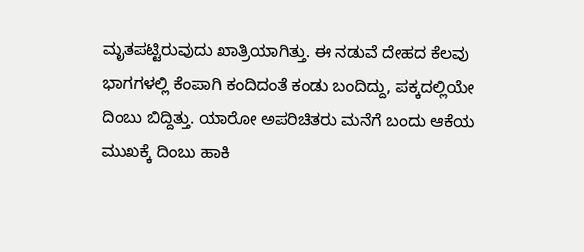ಮೃತಪಟ್ಟಿರುವುದು ಖಾತ್ರಿಯಾಗಿತ್ತು. ಈ ನಡುವೆ ದೇಹದ ಕೆಲವು ಭಾಗಗಳಲ್ಲಿ ಕೆಂಪಾಗಿ ಕಂದಿದಂತೆ ಕಂಡು ಬಂದಿದ್ದು, ಪಕ್ಕದಲ್ಲಿಯೇ ದಿಂಬು ಬಿದ್ದಿತ್ತು. ಯಾರೋ ಅಪರಿಚಿತರು ಮನೆಗೆ ಬಂದು ಆಕೆಯ ಮುಖಕ್ಕೆ ದಿಂಬು ಹಾಕಿ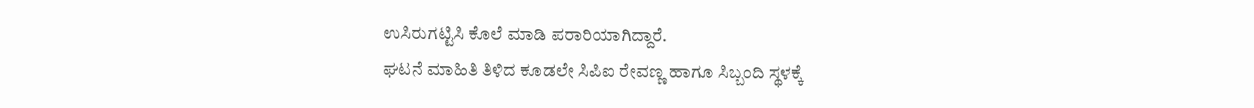ಉಸಿರುಗಟ್ಟಿಸಿ ಕೊಲೆ ಮಾಡಿ ಪರಾರಿಯಾಗಿದ್ದಾರೆ.
ಘಟನೆ ಮಾಹಿತಿ ತಿಳಿದ ಕೂಡಲೇ ಸಿಪಿಐ ರೇವಣ್ಣ ಹಾಗೂ ಸಿಬ್ಬಂದಿ ಸ್ಥಳಕ್ಕೆ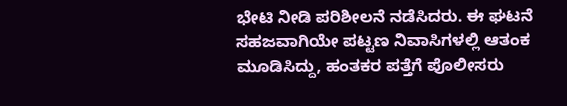ಭೇಟಿ ನೀಡಿ ಪರಿಶೀಲನೆ ನಡೆಸಿದರು. ಈ ಘಟನೆ ಸಹಜವಾಗಿಯೇ ಪಟ್ಟಣ ನಿವಾಸಿಗಳಲ್ಲಿ ಆತಂಕ ಮೂಡಿಸಿದ್ದು, ಹಂತಕರ ಪತ್ತೆಗೆ ಪೊಲೀಸರು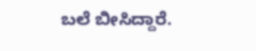ಬಲೆ ಬೀಸಿದ್ದಾರೆ.